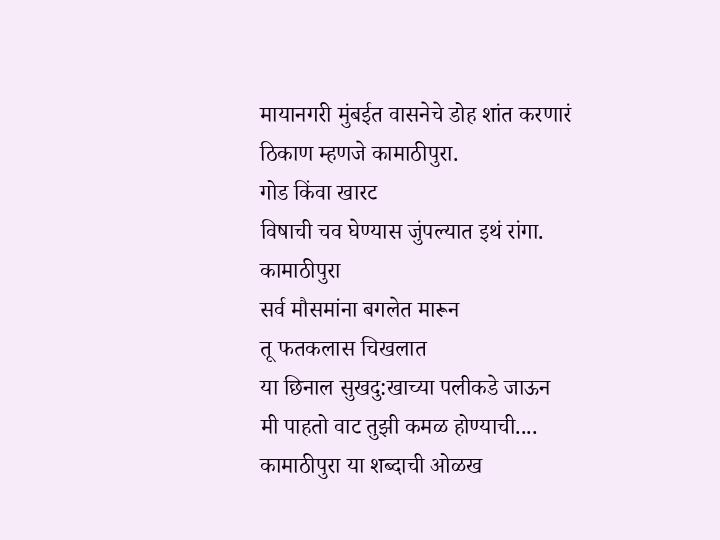मायानगरी मुंबईत वासनेचे डोह शांत करणारं ठिकाण म्हणजे कामाठीपुरा.
गोड किंवा खारट
विषाची चव घेण्यास जुंपल्यात इथं रांगा.
कामाठीपुरा
सर्व मौसमांना बगलेत मारून
तू फतकलास चिखलात
या छिनाल सुखदु:खाच्या पलीकडे जाऊन
मी पाहतो वाट तुझी कमळ होण्याची....
कामाठीपुरा या शब्दाची ओळख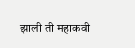झाली ती महाकवी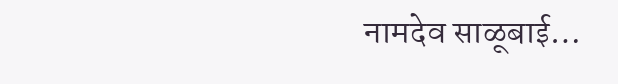नामदेव साळूबाई…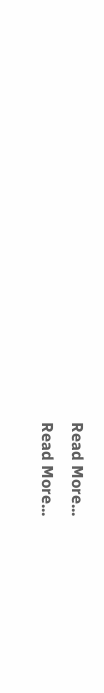Read More...
Read More...